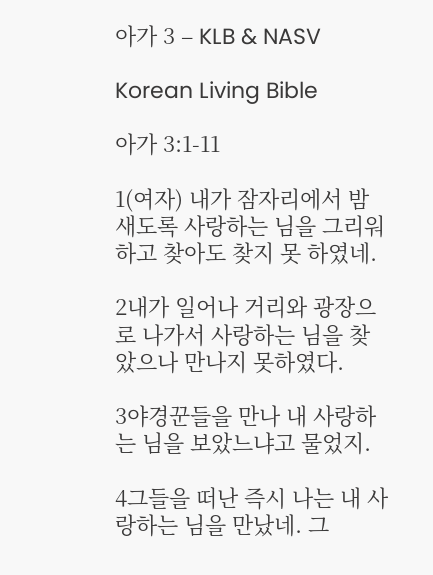아가 3 – KLB & NASV

Korean Living Bible

아가 3:1-11

1(여자) 내가 잠자리에서 밤새도록 사랑하는 님을 그리워하고 찾아도 찾지 못 하였네.

2내가 일어나 거리와 광장으로 나가서 사랑하는 님을 찾았으나 만나지 못하였다.

3야경꾼들을 만나 내 사랑하는 님을 보았느냐고 물었지.

4그들을 떠난 즉시 나는 내 사랑하는 님을 만났네. 그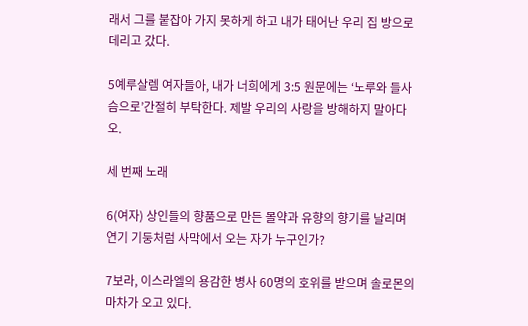래서 그를 붙잡아 가지 못하게 하고 내가 태어난 우리 집 방으로 데리고 갔다.

5예루살렘 여자들아, 내가 너희에게 3:5 원문에는 ‘노루와 들사슴으로’간절히 부탁한다. 제발 우리의 사랑을 방해하지 말아다오.

세 번째 노래

6(여자) 상인들의 향품으로 만든 몰약과 유향의 향기를 날리며 연기 기둥처럼 사막에서 오는 자가 누구인가?

7보라, 이스라엘의 용감한 병사 60명의 호위를 받으며 솔로몬의 마차가 오고 있다.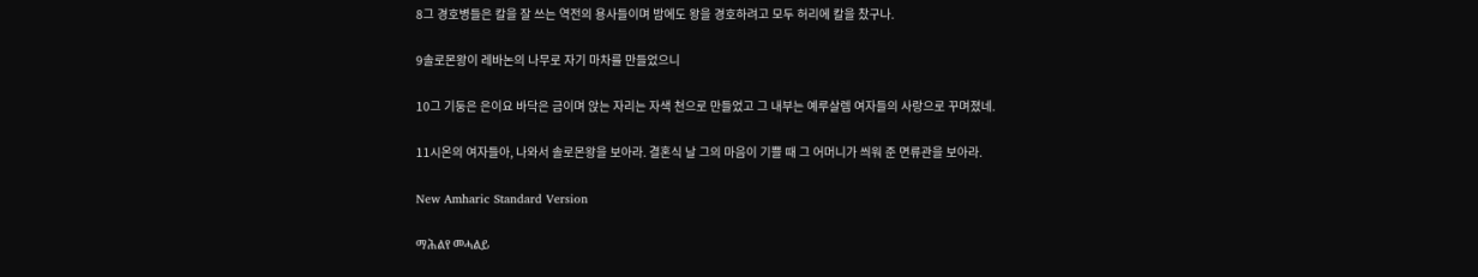8그 경호병들은 칼을 잘 쓰는 역전의 용사들이며 밤에도 왕을 경호하려고 모두 허리에 칼을 찼구나.

9솔로몬왕이 레바논의 나무로 자기 마차를 만들었으니

10그 기둥은 은이요 바닥은 금이며 앉는 자리는 자색 천으로 만들었고 그 내부는 예루살렘 여자들의 사랑으로 꾸며졌네.

11시온의 여자들아, 나와서 솔로몬왕을 보아라. 결혼식 날 그의 마음이 기쁠 때 그 어머니가 씌워 준 면류관을 보아라.

New Amharic Standard Version

ማሕልየ መሓልይ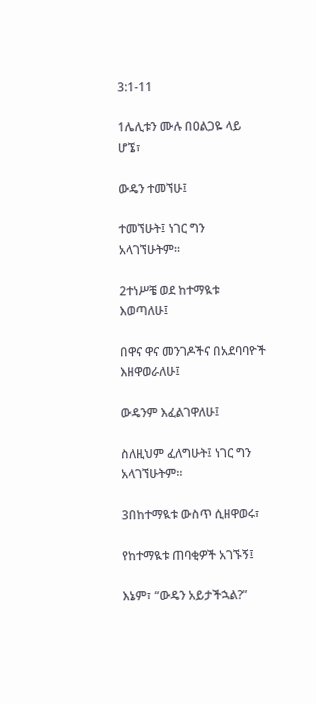3:1-11

1ሌሊቱን ሙሉ በዐልጋዬ ላይ ሆኜ፣

ውዴን ተመኘሁ፤

ተመኘሁት፤ ነገር ግን አላገኘሁትም።

2ተነሥቼ ወደ ከተማዪቱ እወጣለሁ፤

በዋና ዋና መንገዶችና በአደባባዮች እዘዋወራለሁ፤

ውዴንም እፈልገዋለሁ፤

ስለዚህም ፈለግሁት፤ ነገር ግን አላገኘሁትም።

3በከተማዪቱ ውስጥ ሲዘዋወሩ፣

የከተማዪቱ ጠባቂዎች አገኙኝ፤

እኔም፣ “ውዴን አይታችኋል?”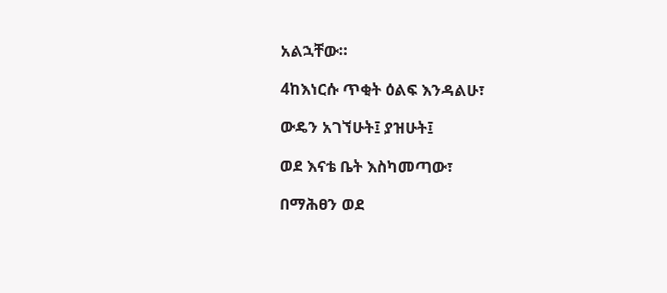አልኋቸው።

4ከእነርሱ ጥቂት ዕልፍ እንዳልሁ፣

ውዴን አገኘሁት፤ ያዝሁት፤

ወደ እናቴ ቤት እስካመጣው፣

በማሕፀን ወደ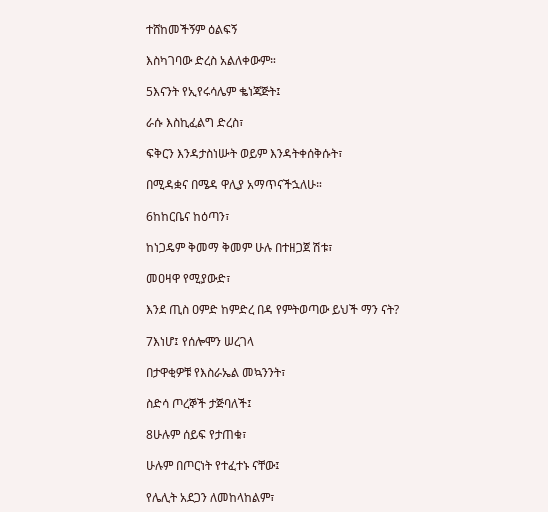ተሸከመችኝም ዕልፍኝ

እስካገባው ድረስ አልለቀውም።

5እናንት የኢየሩሳሌም ቈነጃጅት፤

ራሱ እስኪፈልግ ድረስ፣

ፍቅርን እንዳታስነሡት ወይም እንዳትቀሰቅሱት፣

በሚዳቋና በሜዳ ዋሊያ አማጥናችኋለሁ።

6ከከርቤና ከዕጣን፣

ከነጋዴም ቅመማ ቅመም ሁሉ በተዘጋጀ ሽቱ፣

መዐዛዋ የሚያውድ፣

እንደ ጢስ ዐምድ ከምድረ በዳ የምትወጣው ይህች ማን ናት?

7እነሆ፤ የሰሎሞን ሠረገላ

በታዋቂዎቹ የእስራኤል መኳንንት፣

ስድሳ ጦረኞች ታጅባለች፤

8ሁሉም ሰይፍ የታጠቁ፣

ሁሉም በጦርነት የተፈተኑ ናቸው፤

የሌሊት አደጋን ለመከላከልም፣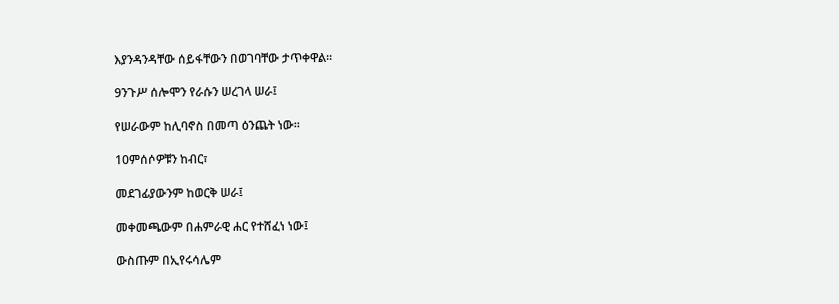እያንዳንዳቸው ሰይፋቸውን በወገባቸው ታጥቀዋል።

9ንጉሥ ሰሎሞን የራሱን ሠረገላ ሠራ፤

የሠራውም ከሊባኖስ በመጣ ዕንጨት ነው።

10ምሰሶዎቹን ከብር፣

መደገፊያውንም ከወርቅ ሠራ፤

መቀመጫውም በሐምራዊ ሐር የተሸፈነ ነው፤

ውስጡም በኢየሩሳሌም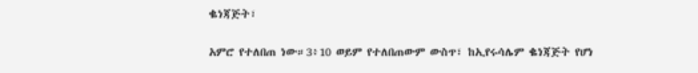ቈነጃጅት፣

አምሮ የተለበጠ ነው።3፥10 ወይም የተለበጠውም ውስጥ፣ ከኢየሩሳሌም ቈነጃጅት የሆነ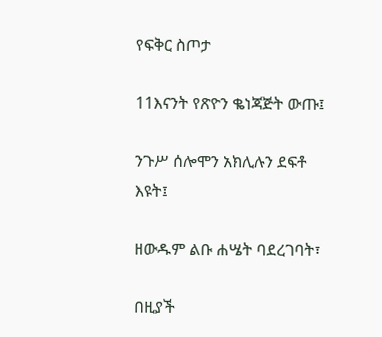የፍቅር ስጦታ

11እናንት የጽዮን ቈነጃጅት ውጡ፤

ንጉሥ ሰሎሞን አክሊሉን ደፍቶ እዩት፤

ዘውዱም ልቡ ሐሤት ባደረገባት፣

በዚያች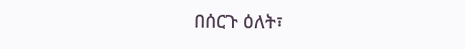በሰርጉ ዕለት፣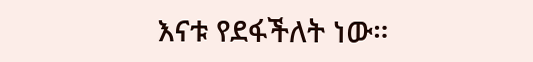እናቱ የደፋችለት ነው።